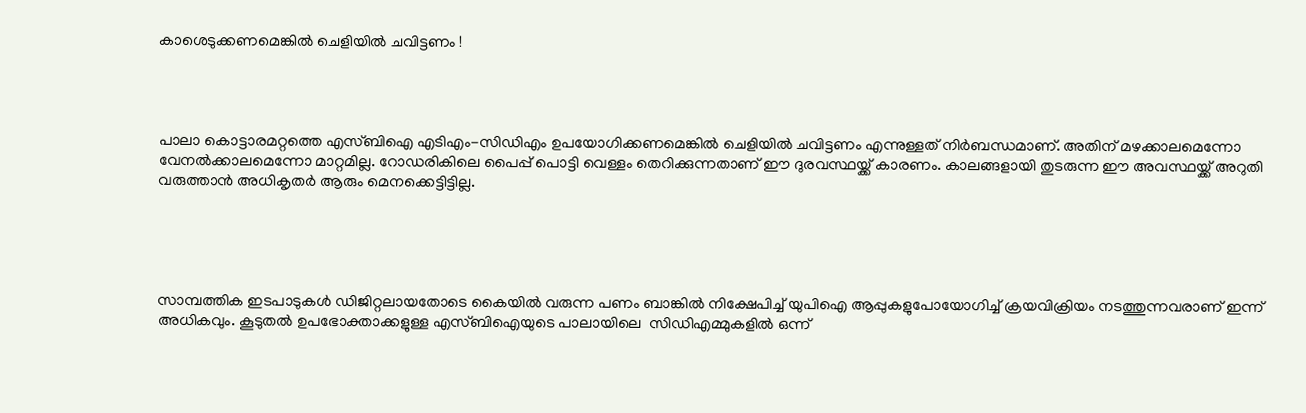കാശെടുക്കണമെങ്കില്‍ ചെളിയില്‍ ചവിട്ടണം !




പാലാ കൊട്ടാരമറ്റത്തെ എസ്ബിഐ എടിഎം-സിഡിഎം ഉപയോഗിക്കണമെങ്കില്‍ ചെളിയില്‍ ചവിട്ടണം എന്നുള്ളത് നിര്‍ബന്ധമാണ്. അതിന് മഴക്കാലമെന്നോ വേനല്‍ക്കാലമെന്നോ മാറ്റമില്ല. റോഡരികിലെ പൈപ്പ് പൊട്ടി വെള്ളം തെറിക്കുന്നതാണ് ഈ ദുരവസ്ഥയ്ക്ക് കാരണം. കാലങ്ങളായി തുടരുന്ന ഈ അവസ്ഥയ്ക്ക് അറുതി വരുത്താന്‍ അധികൃതര്‍ ആരും മെനക്കെട്ടിട്ടില്ല.





സാമ്പത്തിക ഇടപാടുകള്‍ ഡിജിറ്റലായതോടെ കൈയില്‍ വരുന്ന പണം ബാങ്കില്‍ നിക്ഷേപിച്ച് യുപിഐ ആപ്പുകളുപോയോഗിച്ച് ക്രയവിക്രിയം നടത്തുന്നവരാണ് ഇന്ന് അധികവും. കൂടുതല്‍ ഉപഭോക്താക്കളുള്ള എസ്ബിഐയുടെ പാലായിലെ  സിഡിഎമ്മുകളില്‍ ഒന്ന്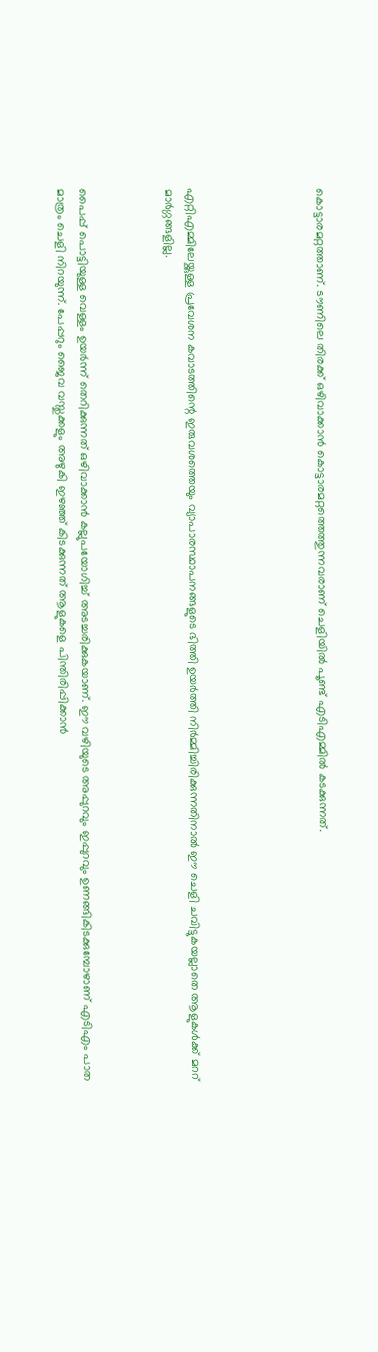കൊട്ടാരമറ്റത്താണ്. ടൗണിലെ തിരക്ക് ഒഴിവാക്കാന്‍ കൊട്ടാരമറ്റത്തെത്തുന്നവരാണ് ചെളിയില്‍ പൂണ്ട് എടിഎമ്മില്‍ കടക്കുന്നത്.





എറ്റിഎമ്മിലേയ്ക്കുള്ള പ്രവേശന കവാടത്തിന്റെ ഇരുവശത്തെയും വ്യാപാരസ്ഥാപനങ്ങളുടെ ഭിത്തി ഉയര്‍ത്തി നിര്‍മ്മിച്ചിരിക്കുന്നതിനാല്‍ ഈ ചെളി ചവിട്ടുകയല്ലാതെ ആളുകള്‍ക്ക് മററ് മാര്‍ഗ്ഗങ്ങളില്ല.



പൈപ്പ് പൊട്ടിയുള്ള വെള്ളം ഉയര്‍ന്ന് തെറിക്കുന്നത് ഒഴിവാക്കാന്‍ കല്ലുപയോഗിച്ച് അടച്ചരിക്കുകയാണ്. ഈ വഴിയുടെ അപ്പുറവും ഇപ്പുറവും ഉണങ്ങികിടക്കുമ്പോഴാണ് എടിഎം പാത മാത്രം ചെളി നിറയുന്ന്. പേപ്പറും ജൈവ വസ്തുക്കളും അഴുകി ഇഴഞ്ഞ് കിടക്കുന്നത് ആളുകളെ പിന്തിരിപ്പിക്കാന്‍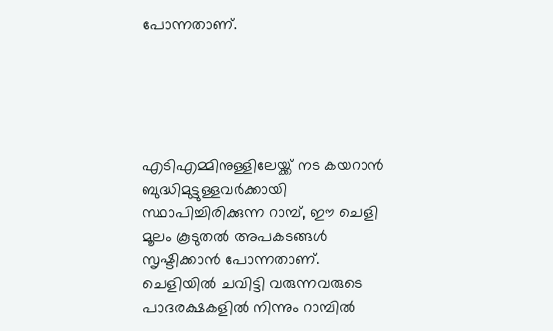പോന്നതാണ്.





എടിഎമ്മിനുള്ളിലേയ്ക്ക് നട കയറാന്‍ ബുദ്ധിമുട്ടുള്ളവര്‍ക്കായി സ്ഥാപിച്ചിരിക്കുന്ന റാമ്പ്, ഈ ചെളി മൂലം കൂടുതല്‍ അപകടങ്ങള്‍ സൃഷ്ടിക്കാന്‍ പോന്നതാണ്. ചെളിയില്‍ ചവിട്ടി വരുന്നവരുടെ പാദരക്ഷകളില്‍ നിന്നും റാമ്പില്‍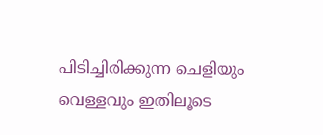പിടിച്ചിരിക്കുന്ന ചെളിയും വെള്ളവും ഇതിലൂടെ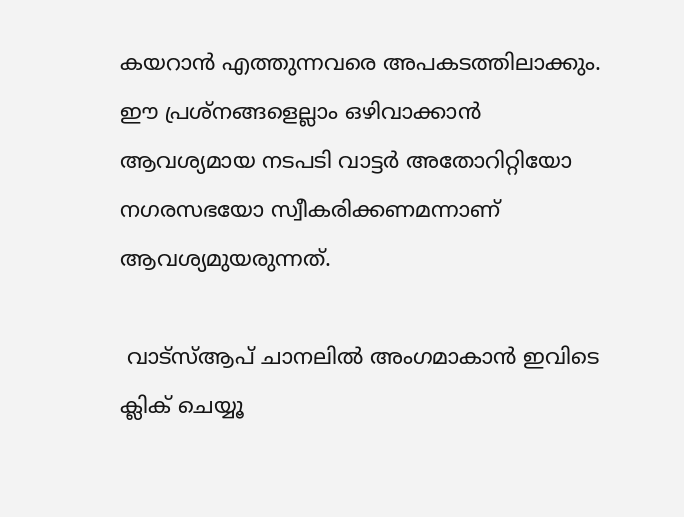കയറാന്‍ എത്തുന്നവരെ അപകടത്തിലാക്കും. ഈ പ്രശ്‌നങ്ങളെല്ലാം ഒഴിവാക്കാന്‍ ആവശ്യമായ നടപടി വാട്ടര്‍ അതോറിറ്റിയോ നഗരസഭയോ സ്വീകരിക്കണമന്നാണ് ആവശ്യമുയരുന്നത്.

 വാട്‌സ്ആപ് ചാനലില്‍ അംഗമാകാന്‍ ഇവിടെ ക്ലിക് ചെയ്യൂ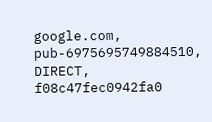google.com, pub-6975695749884510, DIRECT, f08c47fec0942fa0